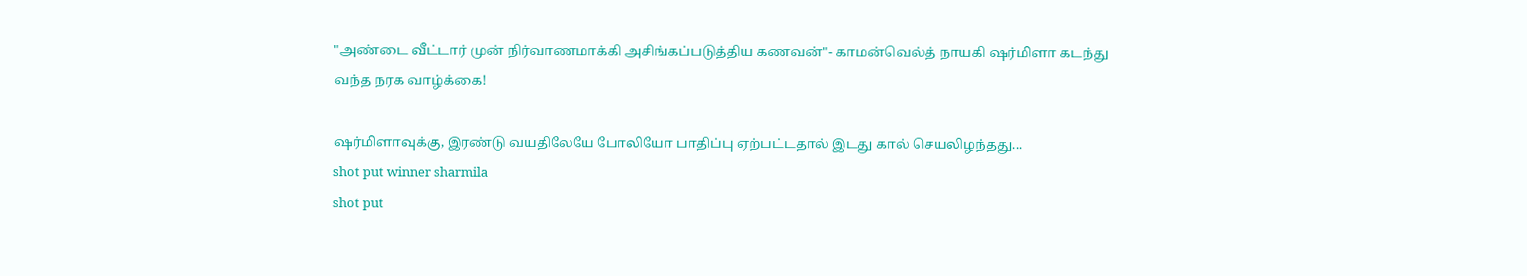"அண்டை வீட்டார் முன் நிர்வாணமாக்கி அசிங்கப்படுத்திய கணவன்"- காமன்வெல்த் நாயகி ஷர்மிளா கடந்து வந்த நரக வாழ்க்கை!

ஷர்மிளாவுக்கு, இரண்டு வயதிலேயே போலியோ பாதிப்பு ஏற்பட்டதால் இடது கால் செயலிழந்தது...
shot put winner sharmila
shot put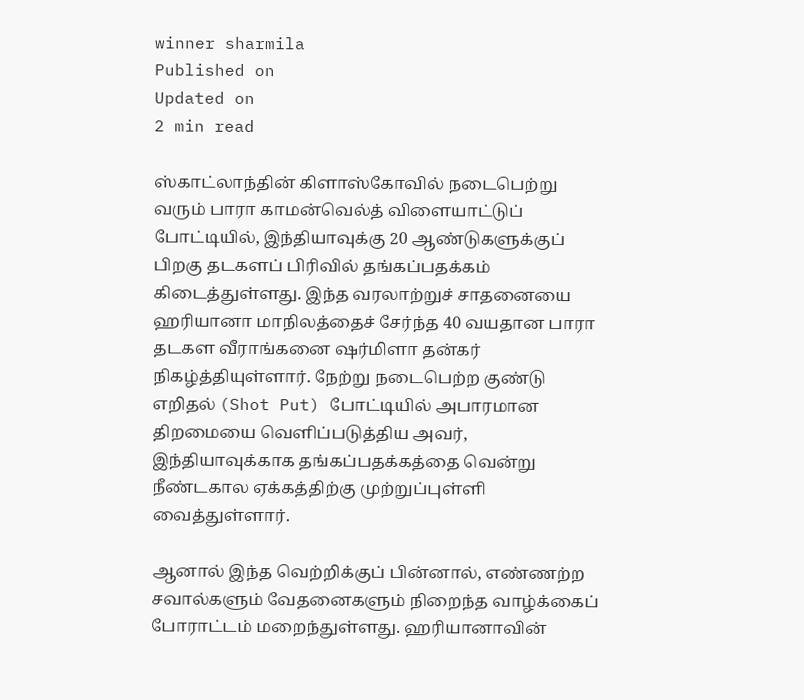winner sharmila
Published on
Updated on
2 min read

ஸ்காட்லாந்தின் கிளாஸ்கோவில் நடைபெற்று வரும் பாரா காமன்வெல்த் விளையாட்டுப் போட்டியில், இந்தியாவுக்கு 20 ஆண்டுகளுக்குப் பிறகு தடகளப் பிரிவில் தங்கப்பதக்கம் கிடைத்துள்ளது. இந்த வரலாற்றுச் சாதனையை ஹரியானா மாநிலத்தைச் சேர்ந்த 40 வயதான பாரா தடகள வீராங்கனை ஷர்மிளா தன்கர் நிகழ்த்தியுள்ளார். நேற்று நடைபெற்ற குண்டு எறிதல் (Shot Put) போட்டியில் அபாரமான திறமையை வெளிப்படுத்திய அவர், இந்தியாவுக்காக தங்கப்பதக்கத்தை வென்று நீண்டகால ஏக்கத்திற்கு முற்றுப்புள்ளி வைத்துள்ளார்.

ஆனால் இந்த வெற்றிக்குப் பின்னால், எண்ணற்ற சவால்களும் வேதனைகளும் நிறைந்த வாழ்க்கைப் போராட்டம் மறைந்துள்ளது. ஹரியானாவின்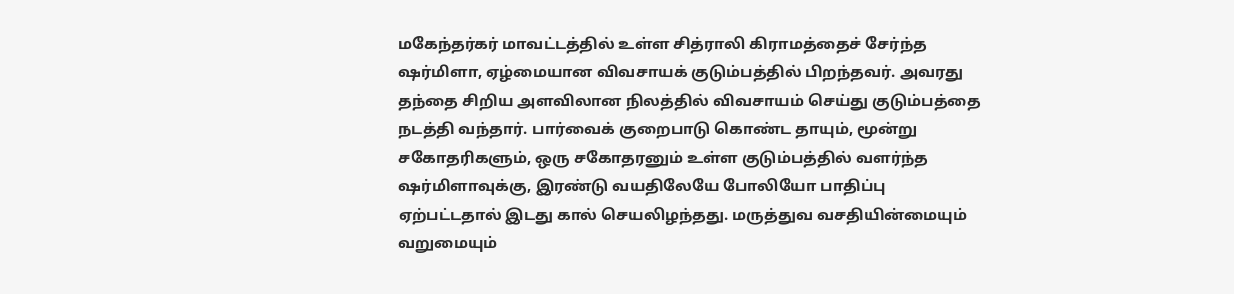மகேந்தர்கர் மாவட்டத்தில் உள்ள சித்ராலி கிராமத்தைச் சேர்ந்த ஷர்மிளா, ஏழ்மையான விவசாயக் குடும்பத்தில் பிறந்தவர். அவரது தந்தை சிறிய அளவிலான நிலத்தில் விவசாயம் செய்து குடும்பத்தை நடத்தி வந்தார். பார்வைக் குறைபாடு கொண்ட தாயும், மூன்று சகோதரிகளும், ஒரு சகோதரனும் உள்ள குடும்பத்தில் வளர்ந்த ஷர்மிளாவுக்கு, இரண்டு வயதிலேயே போலியோ பாதிப்பு ஏற்பட்டதால் இடது கால் செயலிழந்தது. மருத்துவ வசதியின்மையும் வறுமையும்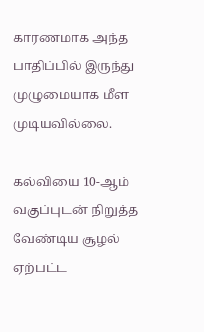காரணமாக அந்த பாதிப்பில் இருந்து முழுமையாக மீள முடியவில்லை.

கல்வியை 10-ஆம் வகுப்புடன் நிறுத்த வேண்டிய சூழல் ஏற்பட்ட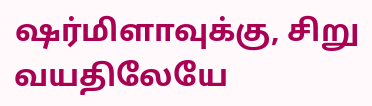ஷர்மிளாவுக்கு, சிறு வயதிலேயே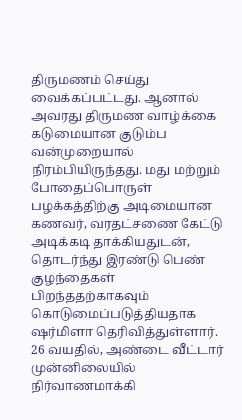திருமணம் செய்து வைக்கப்பட்டது. ஆனால் அவரது திருமண வாழ்க்கை கடுமையான குடும்ப வன்முறையால் நிரம்பியிருந்தது. மது மற்றும் போதைப்பொருள் பழக்கத்திற்கு அடிமையான கணவர், வரதட்சணை கேட்டு அடிக்கடி தாக்கியதுடன், தொடர்ந்து இரண்டு பெண் குழந்தைகள் பிறந்ததற்காகவும் கொடுமைப்படுத்தியதாக ஷர்மிளா தெரிவித்துள்ளார். 26 வயதில், அண்டை வீட்டார் முன்னிலையில் நிர்வாணமாக்கி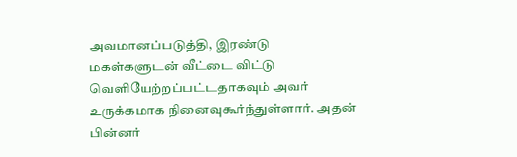அவமானப்படுத்தி, இரண்டு மகள்களுடன் வீட்டை விட்டு வெளியேற்றப்பட்டதாகவும் அவர் உருக்கமாக நினைவுகூர்ந்துள்ளார். அதன் பின்னர்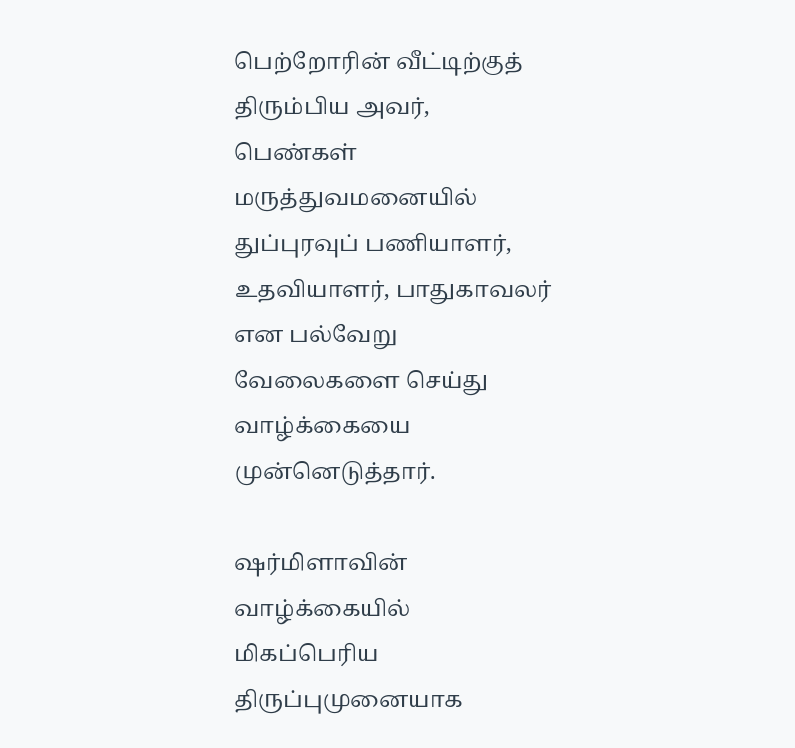பெற்றோரின் வீட்டிற்குத் திரும்பிய அவர், பெண்கள் மருத்துவமனையில் துப்புரவுப் பணியாளர், உதவியாளர், பாதுகாவலர் என பல்வேறு வேலைகளை செய்து வாழ்க்கையை முன்னெடுத்தார்.

ஷர்மிளாவின் வாழ்க்கையில் மிகப்பெரிய திருப்புமுனையாக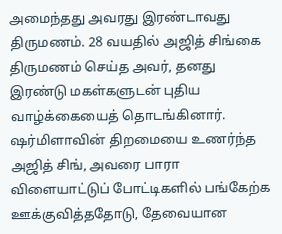அமைந்தது அவரது இரண்டாவது திருமணம். 28 வயதில் அஜித் சிங்கை திருமணம் செய்த அவர், தனது இரண்டு மகள்களுடன் புதிய வாழ்க்கையைத் தொடங்கினார். ஷர்மிளாவின் திறமையை உணர்ந்த அஜித் சிங், அவரை பாரா விளையாட்டுப் போட்டிகளில் பங்கேற்க ஊக்குவித்ததோடு, தேவையான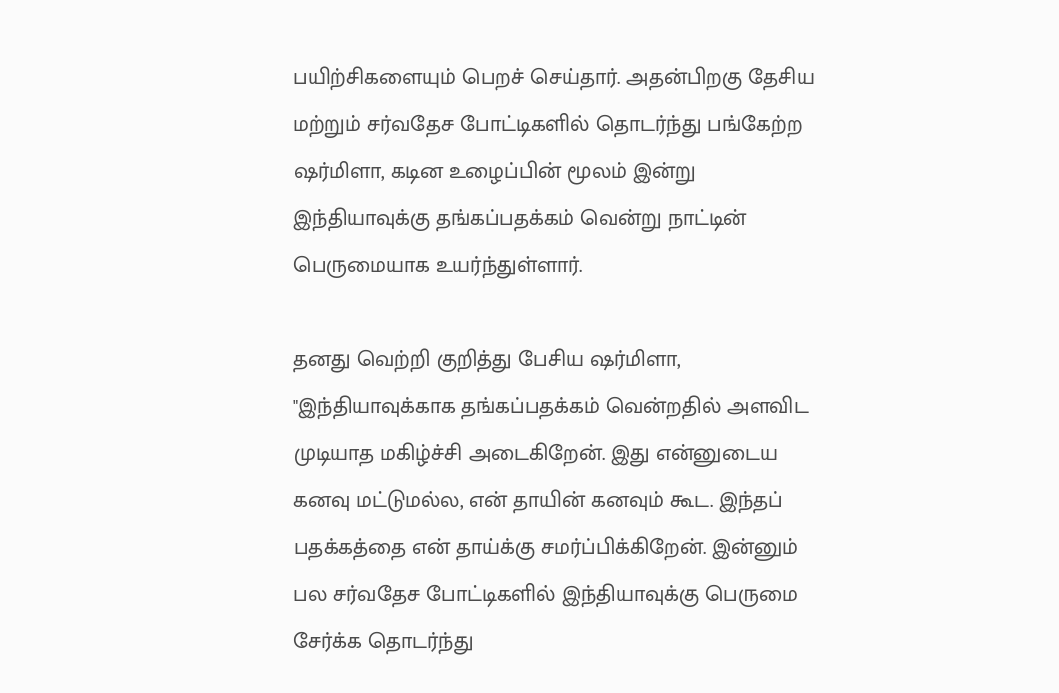பயிற்சிகளையும் பெறச் செய்தார். அதன்பிறகு தேசிய மற்றும் சர்வதேச போட்டிகளில் தொடர்ந்து பங்கேற்ற ஷர்மிளா, கடின உழைப்பின் மூலம் இன்று இந்தியாவுக்கு தங்கப்பதக்கம் வென்று நாட்டின் பெருமையாக உயர்ந்துள்ளார்.

தனது வெற்றி குறித்து பேசிய ஷர்மிளா, "இந்தியாவுக்காக தங்கப்பதக்கம் வென்றதில் அளவிட முடியாத மகிழ்ச்சி அடைகிறேன். இது என்னுடைய கனவு மட்டுமல்ல, என் தாயின் கனவும் கூட. இந்தப் பதக்கத்தை என் தாய்க்கு சமர்ப்பிக்கிறேன். இன்னும் பல சர்வதேச போட்டிகளில் இந்தியாவுக்கு பெருமை சேர்க்க தொடர்ந்து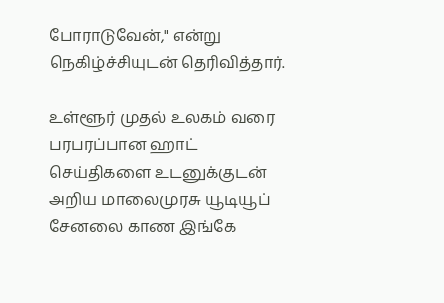போராடுவேன்," என்று நெகிழ்ச்சியுடன் தெரிவித்தார்.

உள்ளூர் முதல் உலகம் வரை பரபரப்பான ஹாட் செய்திகளை உடனுக்குடன் அறிய மாலைமுரசு யூடியூப் சேனலை காண இங்கே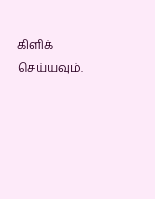கிளிக் செய்யவும்.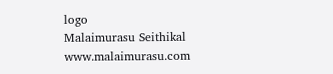logo
Malaimurasu Seithikal
www.malaimurasu.com